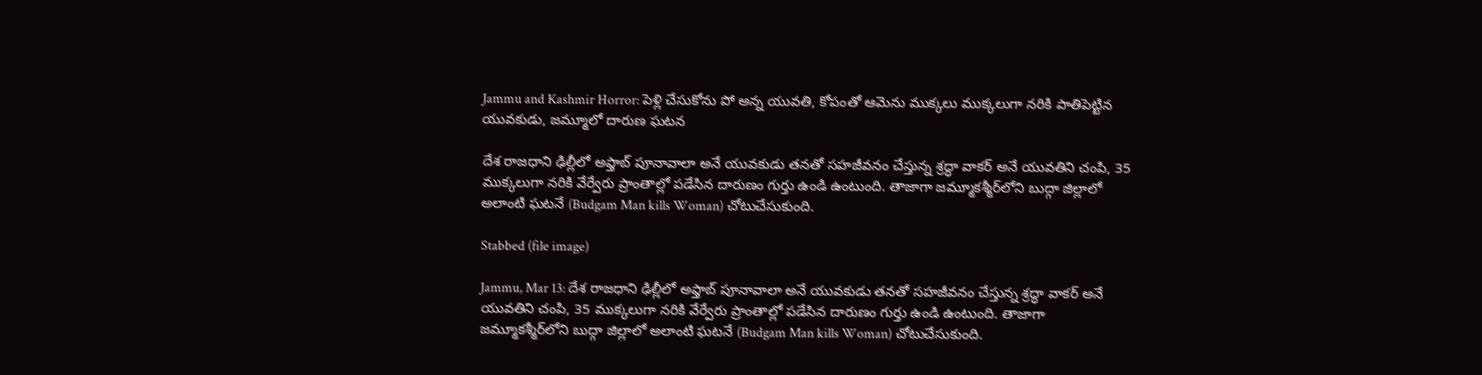Jammu and Kashmir Horror: పెళ్లి చేసుకోను పో అన్న యువతి, కోపంతో ఆమెను ముక్కలు ముక్కలుగా నరికి పాతిపెట్టిన యువకుడు, జమ్మూలో దారుణ ఘటన

దేశ రాజధాని ఢిల్లీలో అఫ్తాబ్‌ పూనావాలా అనే యువకుడు తనతో సహజీవనం చేస్తున్న శ్రద్ధా వాకర్‌ అనే యువతిని చంపి, 35 ముక్కలుగా నరికి వేర్వేరు ప్రాంతాల్లో పడేసిన దారుణం గుర్తు ఉండి ఉంటుంది. తాజాగా జమ్మూకశ్మీర్‌లోని బుద్గా జిల్లాలో అలాంటి ఘటనే (Budgam Man kills Woman) చోటుచేసుకుంది.

Stabbed (file image)

Jammu, Mar 13: దేశ రాజధాని ఢిల్లీలో అఫ్తాబ్‌ పూనావాలా అనే యువకుడు తనతో సహజీవనం చేస్తున్న శ్రద్ధా వాకర్‌ అనే యువతిని చంపి, 35 ముక్కలుగా నరికి వేర్వేరు ప్రాంతాల్లో పడేసిన దారుణం గుర్తు ఉండి ఉంటుంది. తాజాగా జమ్మూకశ్మీర్‌లోని బుద్గా జిల్లాలో అలాంటి ఘటనే (Budgam Man kills Woman) చోటుచేసుకుంది.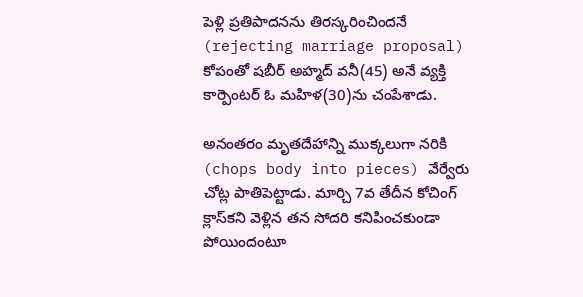పెళ్లి ప్రతిపాదనను తిరస్కరించిందనే (rejecting marriage proposal) కోపంతో షబీర్‌ అహ్మద్‌ వనీ(45) అనే వ్యక్తి కార్పెంటర్‌ ఓ మహిళ(30)ను చంపేశాడు.

అనంతరం మృతదేహాన్ని ముక్కలుగా నరికి (chops body into pieces) వేర్వేరు చోట్ల పాతిపెట్టాడు. మార్చి 7వ తేదీన కోచింగ్‌ క్లాస్‌కని వెళ్లిన తన సోదరి కనిపించకుండా పోయిందంటూ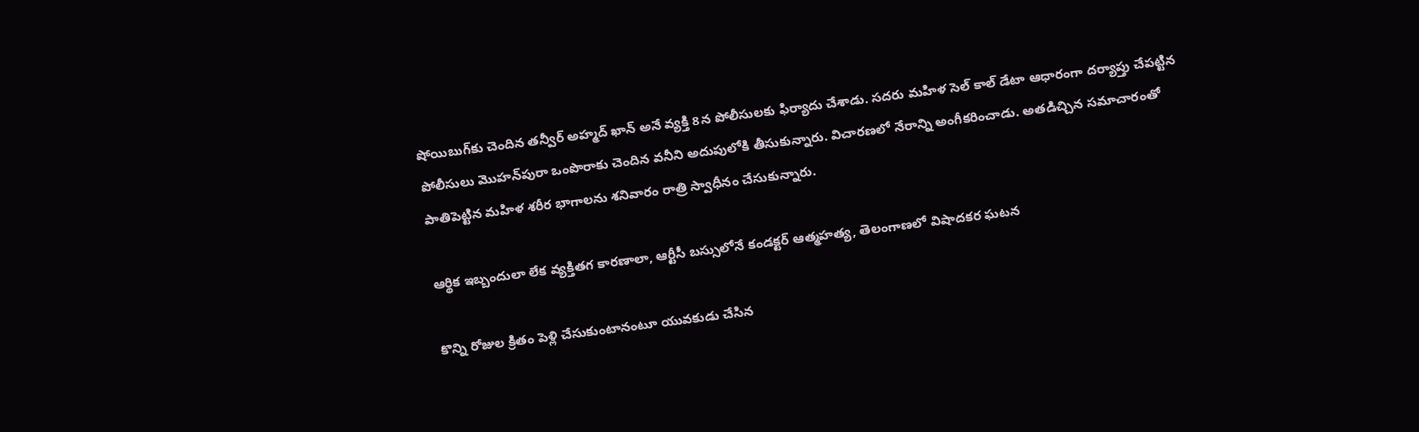షోయిబుగ్‌కు చెందిన తన్వీర్‌ అహ్మద్‌ ఖాన్‌ అనే వ్యక్తి 8న పోలీసులకు ఫిర్యాదు చేశాడు. సదరు మహిళ సెల్‌ కాల్‌ డేటా ఆధారంగా దర్యాప్తు చేపట్టిన పోలీసులు మొహన్‌పురా ఒంపొరాకు చెందిన వనీని అదుపులోకి తీసుకున్నారు. విచారణలో నేరాన్ని అంగీకరించాడు. అతడిచ్చిన సమాచారంతో పాతిపెట్టిన మహిళ శరీర భాగాలను శనివారం రాత్రి స్వాధీనం చేసుకున్నారు.

ఆర్థిక ఇబ్బందులా లేక వ్యక్తితగ కారణాలా, ఆర్టీసీ బస్సులోనే కండక్టర్ ఆత్మహత్య, తెలంగాణలో విషాదకర ఘటన

కొన్ని రోజుల క్రితం పెళ్లి చేసుకుంటానంటూ యువకుడు చేసిన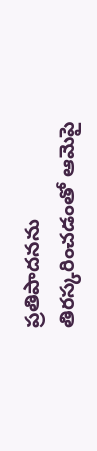ప్రతిపాదనను తిరస్కరించడంతో ఆమెపై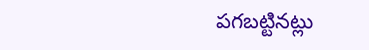పగబట్టినట్లు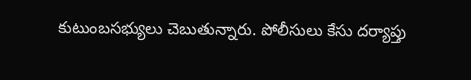కుటుంబసభ్యులు చెబుతున్నారు. పోలీసులు కేసు దర్యాప్తు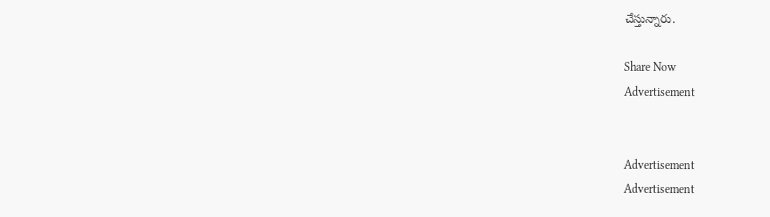చేస్తున్నారు.

Share Now
Advertisement


Advertisement
Advertisement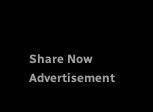Share Now
Advertisement